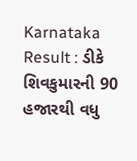Karnataka Result : ડીકે શિવકુમારની 90 હજારથી વધુ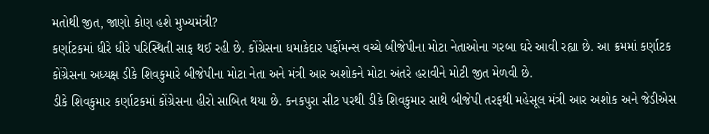મતોથી જીત, જાણો કોણ હશે મુખ્યમંત્રી?
કર્ણાટકમાં ધીરે ધીરે પરિસ્થિતી સાફ થઈ રહી છે. કોંગ્રેસના ધમાકેદાર પર્ફોમન્સ વચ્ચે બીજેપીના મોટા નેતાઓના ગરબા ઘરે આવી રહ્યા છે. આ ક્રમમાં કર્ણાટક કોંગ્રેસના અધ્યક્ષ ડીકે શિવકુમારે બીજેપીના મોટા નેતા અને મંત્રી આર અશોકને મોટા અંતરે હરાવીને મોટી જીત મેળવી છે.
ડીકે શિવકુમાર કર્ણાટકમાં કોંગ્રેસના હીરો સાબિત થયા છે. કનકપુરા સીટ પરથી ડીકે શિવકુમાર સાથે બીજેપી તરફથી મહેસૂલ મંત્રી આર અશોક અને જેડીએસ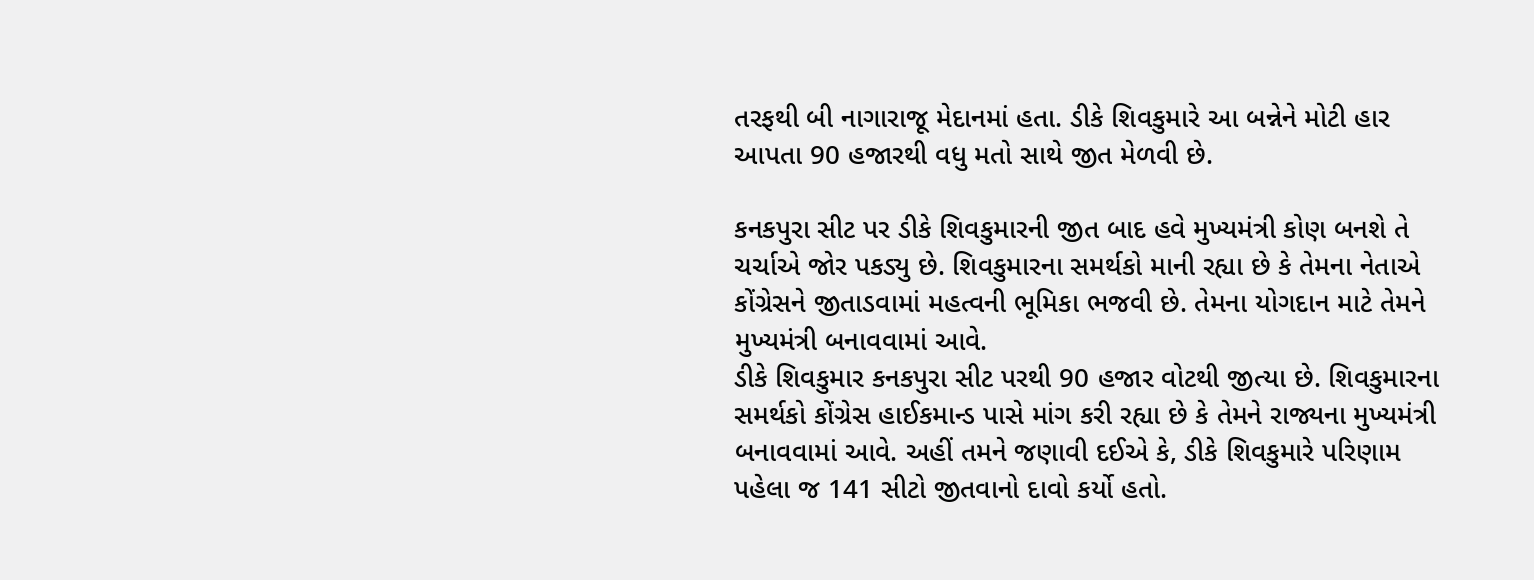તરફથી બી નાગારાજૂ મેદાનમાં હતા. ડીકે શિવકુમારે આ બન્નેને મોટી હાર આપતા 90 હજારથી વધુ મતો સાથે જીત મેળવી છે.

કનકપુરા સીટ પર ડીકે શિવકુમારની જીત બાદ હવે મુખ્યમંત્રી કોણ બનશે તે ચર્ચાએ જોર પકડ્યુ છે. શિવકુમારના સમર્થકો માની રહ્યા છે કે તેમના નેતાએ કોંગ્રેસને જીતાડવામાં મહત્વની ભૂમિકા ભજવી છે. તેમના યોગદાન માટે તેમને મુખ્યમંત્રી બનાવવામાં આવે.
ડીકે શિવકુમાર કનકપુરા સીટ પરથી 90 હજાર વોટથી જીત્યા છે. શિવકુમારના સમર્થકો કોંગ્રેસ હાઈકમાન્ડ પાસે માંગ કરી રહ્યા છે કે તેમને રાજ્યના મુખ્યમંત્રી બનાવવામાં આવે. અહીં તમને જણાવી દઈએ કે, ડીકે શિવકુમારે પરિણામ પહેલા જ 141 સીટો જીતવાનો દાવો કર્યો હતો.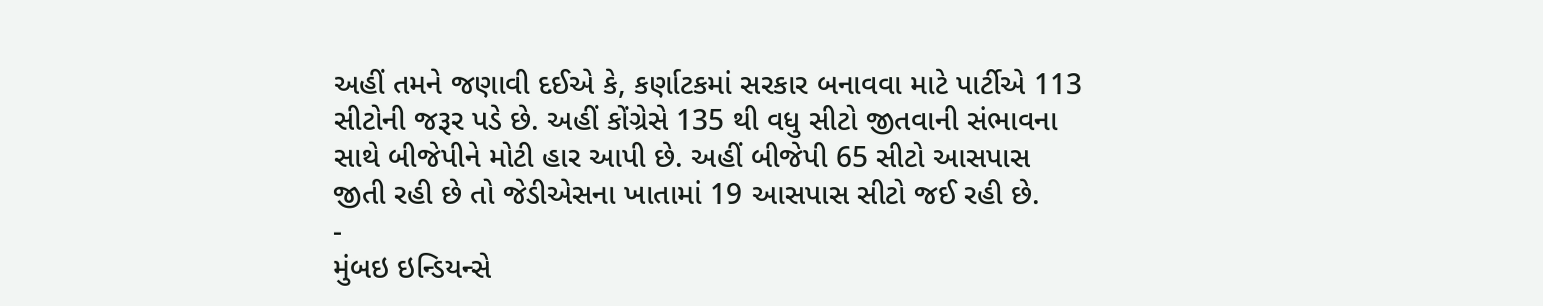અહીં તમને જણાવી દઈએ કે, કર્ણાટકમાં સરકાર બનાવવા માટે પાર્ટીએ 113 સીટોની જરૂર પડે છે. અહીં કોંગ્રેસે 135 થી વધુ સીટો જીતવાની સંભાવના સાથે બીજેપીને મોટી હાર આપી છે. અહીં બીજેપી 65 સીટો આસપાસ જીતી રહી છે તો જેડીએસના ખાતામાં 19 આસપાસ સીટો જઈ રહી છે.
-
મુંબઇ ઇન્ડિયન્સે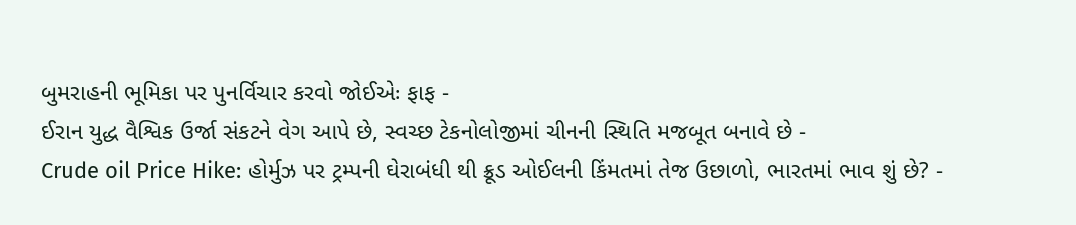બુમરાહની ભૂમિકા પર પુનર્વિચાર કરવો જોઈએઃ ફાફ -
ઈરાન યુદ્ધ વૈશ્વિક ઉર્જા સંકટને વેગ આપે છે, સ્વચ્છ ટેકનોલોજીમાં ચીનની સ્થિતિ મજબૂત બનાવે છે -
Crude oil Price Hike: હોર્મુઝ પર ટ્રમ્પની ઘેરાબંધી થી ક્રૂડ ઓઈલની કિંમતમાં તેજ ઉછાળો, ભારતમાં ભાવ શું છે? -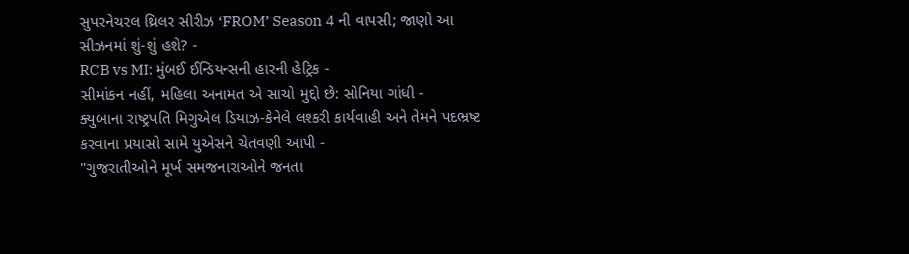સુપરનેચરલ થ્રિલર સીરીઝ ‘FROM’ Season 4 ની વાપસી; જાણો આ સીઝનમાં શું-શું હશે? -
RCB vs MI: મુંબઈ ઈન્ડિયન્સની હારની હેટ્રિક -
સીમાંકન નહીં, મહિલા અનામત એ સાચો મુદ્દો છે: સોનિયા ગાંધી -
ક્યુબાના રાષ્ટ્રપતિ મિગુએલ ડિયાઝ-કેનેલે લશ્કરી કાર્યવાહી અને તેમને પદભ્રષ્ટ કરવાના પ્રયાસો સામે યુએસને ચેતવણી આપી -
"ગુજરાતીઓને મૂર્ખ સમજનારાઓને જનતા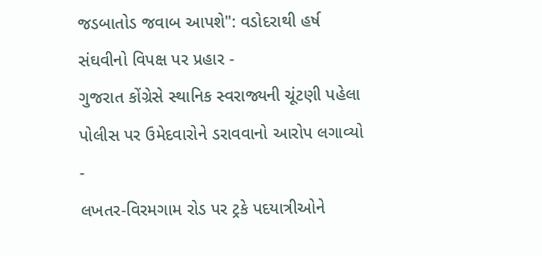જડબાતોડ જવાબ આપશે": વડોદરાથી હર્ષ સંઘવીનો વિપક્ષ પર પ્રહાર -
ગુજરાત કોંગ્રેસે સ્થાનિક સ્વરાજ્યની ચૂંટણી પહેલા પોલીસ પર ઉમેદવારોને ડરાવવાનો આરોપ લગાવ્યો -
લખતર-વિરમગામ રોડ પર ટ્રકે પદયાત્રીઓને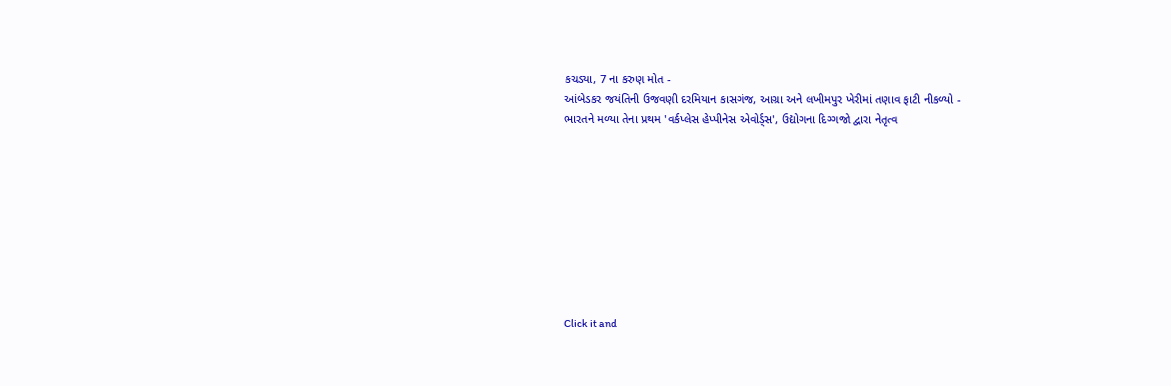કચડ્યા, 7 ના કરુણ મોત -
આંબેડકર જયંતિની ઉજવણી દરમિયાન કાસગંજ, આગ્રા અને લખીમપુર ખેરીમાં તણાવ ફાટી નીકળ્યો -
ભારતને મળ્યા તેના પ્રથમ 'વર્કપ્લેસ હેપ્પીનેસ એવોર્ડ્સ', ઉદ્યોગના દિગ્ગજો દ્વારા નેતૃત્વ









Click it and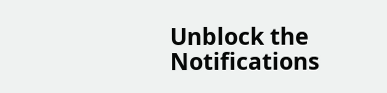Unblock the Notifications